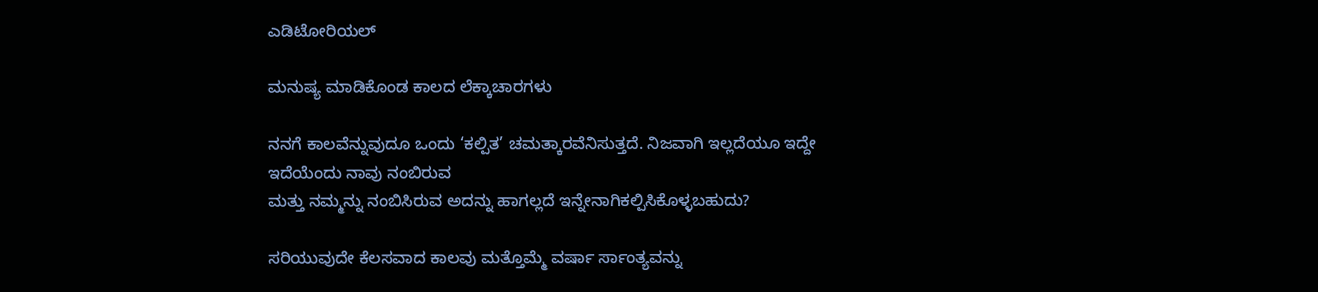ಎಡಿಟೋರಿಯಲ್

ಮನುಷ್ಯ ಮಾಡಿಕೊಂಡ ಕಾಲದ ಲೆಕ್ಕಾಚಾರಗಳು

ನನಗೆ ಕಾಲವೆನ್ನುವುದೂ ಒಂದು ‘ಕಲ್ಪಿತ’ ಚಮತ್ಕಾರವೆನಿಸುತ್ತದೆ. ನಿಜವಾಗಿ ಇಲ್ಲದೆಯೂ ಇದ್ದೇ ಇದೆಯೆಂದು ನಾವು ನಂಬಿರುವ
ಮತ್ತು ನಮ್ಮನ್ನು ನಂಬಿಸಿರುವ ಅದನ್ನು ಹಾಗಲ್ಲದೆ ಇನ್ನೇನಾಗಿಕಲ್ಪಿಸಿಕೊಳ್ಳಬಹುದು?

ಸರಿಯುವುದೇ ಕೆಲಸವಾದ ಕಾಲವು ಮತ್ತೊಮ್ಮೆ ವರ್ಷಾ ರ್ಸಾಂತ್ಯವನ್ನು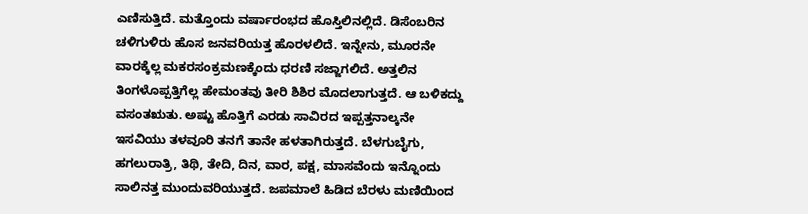ಎಣಿಸುತ್ತಿದೆ. ಮತ್ತೊಂದು ವರ್ಷಾರಂಭದ ಹೊಸ್ತಿಲಿನಲ್ಲಿದೆ. ಡಿಸೆಂಬರಿನ ಚಳಿಗುಳಿರು ಹೊಸ ಜನವರಿಯತ್ತ ಹೊರಳಲಿದೆ. ಇನ್ನೇನು, ಮೂರನೇ ವಾರಕ್ಕೆಲ್ಲ ಮಕರಸಂಕ್ರಮಣಕ್ಕೆಂದು ಧರಣಿ ಸಜ್ಜಾಗಲಿದೆ. ಅತ್ತಲಿನ ತಿಂಗಳೊಪ್ಪತ್ತಿಗೆಲ್ಲ ಹೇಮಂತವು ತೀರಿ ಶಿಶಿರ ಮೊದಲಾಗುತ್ತದೆ. ಆ ಬಳಿಕದ್ದು ವಸಂತಋತು. ಅಷ್ಟು ಹೊತ್ತಿಗೆ ಎರಡು ಸಾವಿರದ ಇಪ್ಪತ್ತನಾಲ್ಕನೇ ಇಸವಿಯು ತಳವೂರಿ ತನಗೆ ತಾನೇ ಹಳತಾಗಿರುತ್ತದೆ. ಬೆಳಗುಬೈಗು, ಹಗಲುರಾತ್ರಿ, ತಿಥಿ, ತೇದಿ, ದಿನ, ವಾರ, ಪಕ್ಷ, ಮಾಸವೆಂದು ಇನ್ನೊಂದು ಸಾಲಿನತ್ತ ಮುಂದುವರಿಯುತ್ತದೆ. ಜಪಮಾಲೆ ಹಿಡಿದ ಬೆರಳು ಮಣಿಯಿಂದ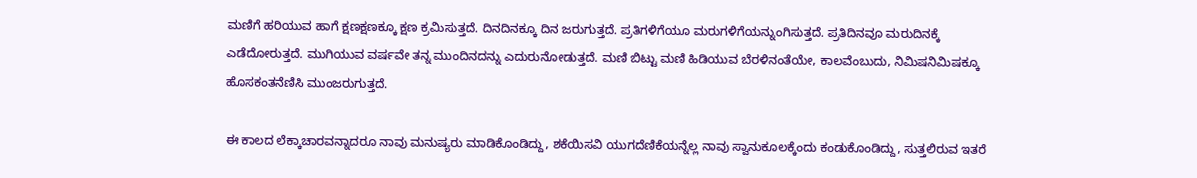ಮಣಿಗೆ ಹರಿಯುವ ಹಾಗೆ ಕ್ಷಣಕ್ಷಣಕ್ಕೂ ಕ್ಷಣ ಕ್ರಮಿಸುತ್ತದೆ. ದಿನದಿನಕ್ಕೂ ದಿನ ಜರುಗುತ್ತದೆ. ಪ್ರತಿಗಳಿಗೆಯೂ ಮರುಗಳಿಗೆಯನ್ನುಂಗಿಸುತ್ತದೆ. ಪ್ರತಿದಿನವೂ ಮರುದಿನಕ್ಕೆ ಎಡೆದೋರುತ್ತದೆ. ಮುಗಿಯುವ ವರ್ಷವೇ ತನ್ನ ಮುಂದಿನದನ್ನು ಎದುರುನೋಡುತ್ತದೆ. ಮಣಿ ಬಿಟ್ಟು ಮಣಿ ಹಿಡಿಯುವ ಬೆರಳಿನಂತೆಯೇ, ಕಾಲವೆಂಬುದು, ನಿಮಿಷನಿಮಿಷಕ್ಕೂ ಹೊಸಕಂತನೆಣಿಸಿ ಮುಂಜರುಗುತ್ತದೆ.

ಈ ಕಾಲದ ಲೆಕ್ಕಾಚಾರವನ್ನಾದರೂ ನಾವು ಮನುಷ್ಯರು ಮಾಡಿಕೊಂಡಿದ್ದು, ಶಕೆಯಿಸವಿ ಯುಗದೆಣಿಕೆಯನ್ನೆಲ್ಲ ನಾವು ಸ್ವಾನುಕೂಲಕ್ಕೆಂದು ಕಂಡುಕೊಂಡಿದ್ದು, ಸುತ್ತಲಿರುವ ಇತರೆ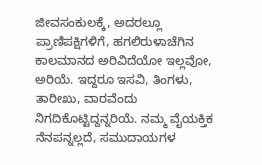ಜೀವಸಂಕುಲಕ್ಕೆ, ಅದರಲ್ಲೂ ಪ್ರಾಣಿಪಕ್ಷಿಗಳಿಗೆ, ಹಗಲಿರುಳಾಚೆಗಿನ ಕಾಲಮಾನದ ಅರಿವಿದೆಯೋ ಇಲ್ಲವೋ, ಅರಿಯೆ. ಇದ್ದರೂ ಇಸವಿ, ತಿಂಗಳು, ತಾರೀಖು, ವಾರವೆಂದು ನಿಗದಿಕೊಟ್ಟಿದ್ದನ್ನರಿಯೆ. ನಮ್ಮ ವೈಯಕ್ತಿಕ ನೆನಪನ್ನಲ್ಲದೆ, ಸಮುದಾಯಗಳ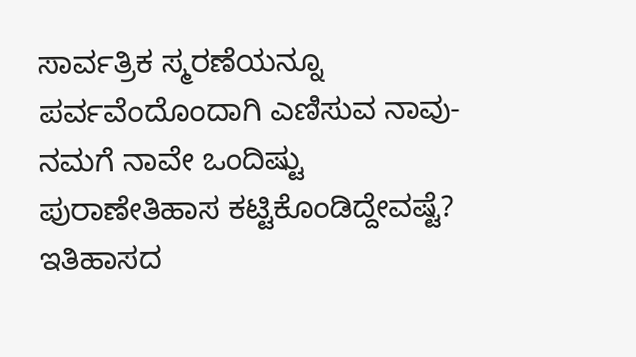ಸಾರ್ವತ್ರಿಕ ಸ್ಮರಣೆಯನ್ನೂ ಪರ್ವವೆಂದೊಂದಾಗಿ ಎಣಿಸುವ ನಾವು- ನಮಗೆ ನಾವೇ ಒಂದಿಷ್ಟು ಪುರಾಣೇತಿಹಾಸ ಕಟ್ಟಿಕೊಂಡಿದ್ದೇವಷ್ಟೆ? ಇತಿಹಾಸದ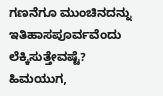ಗಣನೆಗೂ ಮುಂಚಿನದನ್ನು ಇತಿಹಾಸಪೂರ್ವವೆಂದು ಲೆಕ್ಕಿಸುತ್ತೇವಷ್ಟೆ? ಹಿಮಯುಗ,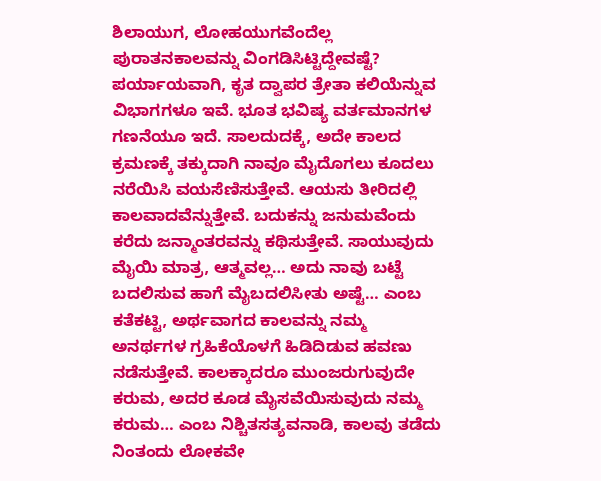ಶಿಲಾಯುಗ, ಲೋಹಯುಗವೆಂದೆಲ್ಲ ಪುರಾತನಕಾಲವನ್ನು ವಿಂಗಡಿಸಿಟ್ಟಿದ್ದೇವಷ್ಟೆ? ಪರ್ಯಾಯವಾಗಿ, ಕೃತ ದ್ವಾಪರ ತ್ರೇತಾ ಕಲಿಯೆನ್ನುವ ವಿಭಾಗಗಳೂ ಇವೆ. ಭೂತ ಭವಿಷ್ಯ ವರ್ತಮಾನಗಳ ಗಣನೆಯೂ ಇದೆ. ಸಾಲದುದಕ್ಕೆ, ಅದೇ ಕಾಲದ ಕ್ರಮಣಕ್ಕೆ ತಕ್ಕುದಾಗಿ ನಾವೂ ಮೈದೊಗಲು ಕೂದಲು ನರೆಯಿಸಿ ವಯಸೆಣಿಸುತ್ತೇವೆ. ಆಯಸು ತೀರಿದಲ್ಲಿ ಕಾಲವಾದವೆನ್ನುತ್ತೇವೆ. ಬದುಕನ್ನು ಜನುಮವೆಂದು ಕರೆದು ಜನ್ಮಾಂತರವನ್ನು ಕಥಿಸುತ್ತೇವೆ. ಸಾಯುವುದು ಮೈಯಿ ಮಾತ್ರ, ಆತ್ಮವಲ್ಲ… ಅದು ನಾವು ಬಟ್ಟೆ ಬದಲಿಸುವ ಹಾಗೆ ಮೈಬದಲಿಸೀತು ಅಷ್ಟೆ… ಎಂಬ ಕತೆಕಟ್ಟಿ, ಅರ್ಥವಾಗದ ಕಾಲವನ್ನು ನಮ್ಮ ಅನರ್ಥಗಳ ಗ್ರಹಿಕೆಯೊಳಗೆ ಹಿಡಿದಿಡುವ ಹವಣು ನಡೆಸುತ್ತೇವೆ. ಕಾಲಕ್ಕಾದರೂ ಮುಂಜರುಗುವುದೇ ಕರುಮ, ಅದರ ಕೂಡ ಮೈಸವೆಯಿಸುವುದು ನಮ್ಮ ಕರುಮ… ಎಂಬ ನಿಶ್ಚಿತಸತ್ಯವನಾಡಿ, ಕಾಲವು ತಡೆದು ನಿಂತಂದು ಲೋಕವೇ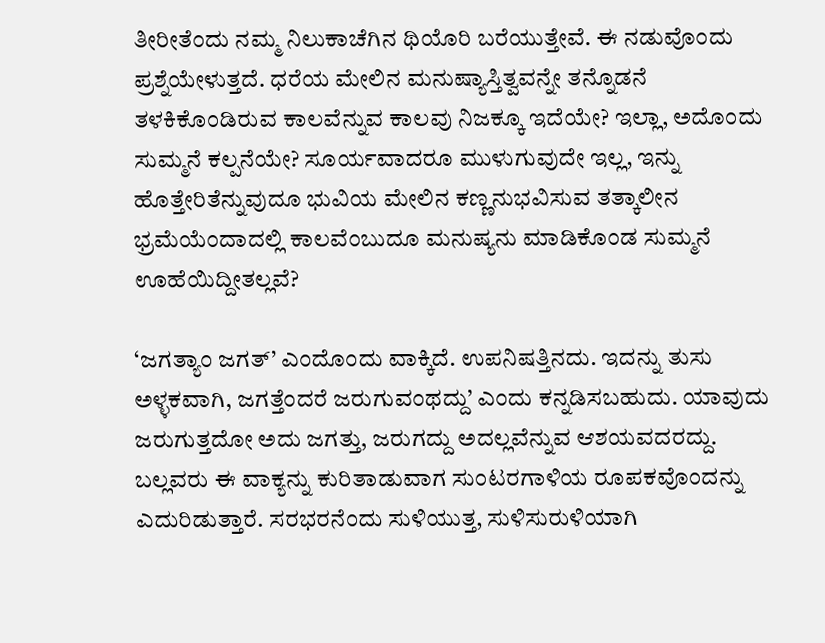ತೀರೀತೆಂದು ನಮ್ಮ ನಿಲುಕಾಚೆಗಿನ ಥಿಯೊರಿ ಬರೆಯುತ್ತೇವೆ. ಈ ನಡುವೊಂದು ಪ್ರಶ್ನೆಯೇಳುತ್ತದೆ. ಧರೆಯ ಮೇಲಿನ ಮನುಷ್ಯಾಸ್ತಿತ್ವವನ್ನೇ ತನ್ನೊಡನೆ ತಳಕಿಕೊಂಡಿರುವ ಕಾಲವೆನ್ನುವ ಕಾಲವು ನಿಜಕ್ಕೂ ಇದೆಯೇ? ಇಲ್ಲಾ, ಅದೊಂದು ಸುಮ್ಮನೆ ಕಲ್ಪನೆಯೇ? ಸೂರ್ಯವಾದರೂ ಮುಳುಗುವುದೇ ಇಲ್ಲ, ಇನ್ನು ಹೊತ್ತೇರಿತೆನ್ನುವುದೂ ಭುವಿಯ ಮೇಲಿನ ಕಣ್ಣನುಭವಿಸುವ ತತ್ಕಾಲೀನ ಭ್ರಮೆಯೆಂದಾದಲ್ಲಿ ಕಾಲವೆಂಬುದೂ ಮನುಷ್ಯನು ಮಾಡಿಕೊಂಡ ಸುಮ್ಮನೆ ಊಹೆಯಿದ್ದೀತಲ್ಲವೆ?

‘ಜಗತ್ಯಾಂ ಜಗತ್’ ಎಂದೊಂದು ವಾಕ್ಕಿದೆ. ಉಪನಿಷತ್ತಿನದು. ಇದನ್ನು ತುಸು ಅಳ್ಳಕವಾಗಿ, ಜಗತ್ತೆಂದರೆ ಜರುಗುವಂಥದ್ದು’ ಎಂದು ಕನ್ನಡಿಸಬಹುದು. ಯಾವುದು ಜರುಗುತ್ತದೋ ಅದು ಜಗತ್ತು, ಜರುಗದ್ದು ಅದಲ್ಲವೆನ್ನುವ ಆಶಯವದರದ್ದು. ಬಲ್ಲವರು ಈ ವಾಕ್ಯನ್ನು ಕುರಿತಾಡುವಾಗ ಸುಂಟರಗಾಳಿಯ ರೂಪಕವೊಂದನ್ನು ಎದುರಿಡುತ್ತಾರೆ. ಸರಭರನೆಂದು ಸುಳಿಯುತ್ತ, ಸುಳಿಸುರುಳಿಯಾಗಿ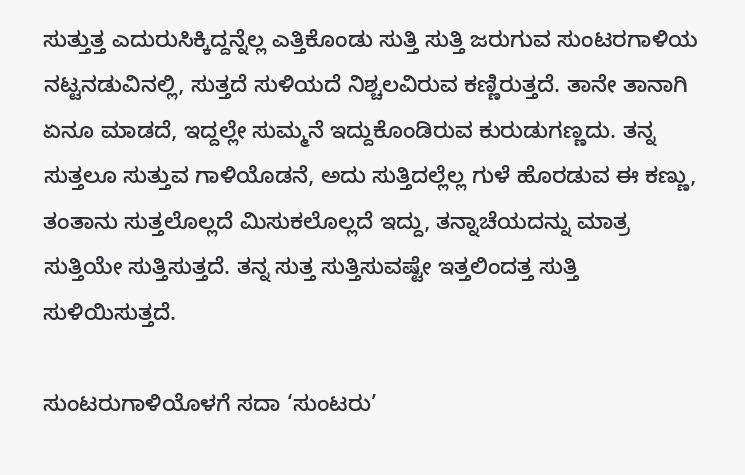ಸುತ್ತುತ್ತ ಎದುರುಸಿಕ್ಕಿದ್ದನ್ನೆಲ್ಲ ಎತ್ತಿಕೊಂಡು ಸುತ್ತಿ ಸುತ್ತಿ ಜರುಗುವ ಸುಂಟರಗಾಳಿಯ ನಟ್ಟನಡುವಿನಲ್ಲಿ, ಸುತ್ತದೆ ಸುಳಿಯದೆ ನಿಶ್ಚಲವಿರುವ ಕಣ್ಣಿರುತ್ತದೆ. ತಾನೇ ತಾನಾಗಿ ಏನೂ ಮಾಡದೆ, ಇದ್ದಲ್ಲೇ ಸುಮ್ಮನೆ ಇದ್ದುಕೊಂಡಿರುವ ಕುರುಡುಗಣ್ಣದು. ತನ್ನ ಸುತ್ತಲೂ ಸುತ್ತುವ ಗಾಳಿಯೊಡನೆ, ಅದು ಸುತ್ತಿದಲ್ಲೆಲ್ಲ ಗುಳೆ ಹೊರಡುವ ಈ ಕಣ್ಣು, ತಂತಾನು ಸುತ್ತಲೊಲ್ಲದೆ ಮಿಸುಕಲೊಲ್ಲದೆ ಇದ್ದು, ತನ್ನಾಚೆಯದನ್ನು ಮಾತ್ರ ಸುತ್ತಿಯೇ ಸುತ್ತಿಸುತ್ತದೆ. ತನ್ನ ಸುತ್ತ ಸುತ್ತಿಸುವಷ್ಟೇ ಇತ್ತಲಿಂದತ್ತ ಸುತ್ತಿ ಸುಳಿಯಿಸುತ್ತದೆ.

ಸುಂಟರುಗಾಳಿಯೊಳಗೆ ಸದಾ ‘ಸುಂಟರು’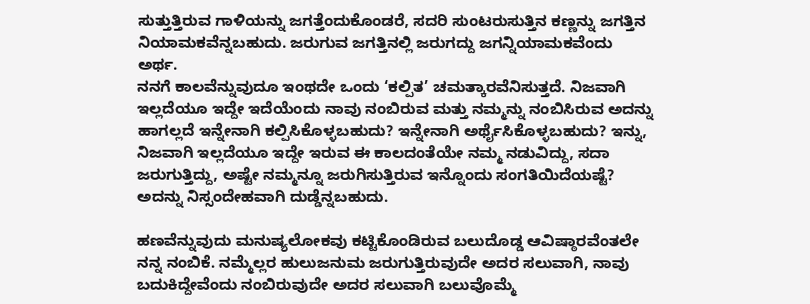ಸುತ್ತುತ್ತಿರುವ ಗಾಳಿಯನ್ನು ಜಗತ್ತೆಂದುಕೊಂಡರೆ, ಸದರಿ ಸುಂಟರುಸುತ್ತಿನ ಕಣ್ಣನ್ನು ಜಗತ್ತಿನ ನಿಯಾಮಕವೆನ್ನಬಹುದು. ಜರುಗುವ ಜಗತ್ತಿನಲ್ಲಿ ಜರುಗದ್ದು ಜಗನ್ನಿಯಾಮಕವೆಂದು ಅರ್ಥ.
ನನಗೆ ಕಾಲವೆನ್ನುವುದೂ ಇಂಥದೇ ಒಂದು ‘ಕಲ್ಪಿತ’ ಚಮತ್ಕಾರವೆನಿಸುತ್ತದೆ. ನಿಜವಾಗಿ ಇಲ್ಲದೆಯೂ ಇದ್ದೇ ಇದೆಯೆಂದು ನಾವು ನಂಬಿರುವ ಮತ್ತು ನಮ್ಮನ್ನು ನಂಬಿಸಿರುವ ಅದನ್ನು ಹಾಗಲ್ಲದೆ ಇನ್ನೇನಾಗಿ ಕಲ್ಪಿಸಿಕೊಳ್ಳಬಹುದು? ಇನ್ನೇನಾಗಿ ಅರ್ಥೈಸಿಕೊಳ್ಳಬಹುದು? ಇನ್ನು, ನಿಜವಾಗಿ ಇಲ್ಲದೆಯೂ ಇದ್ದೇ ಇರುವ ಈ ಕಾಲದಂತೆಯೇ ನಮ್ಮ ನಡುವಿದ್ದು, ಸದಾ ಜರುಗುತ್ತಿದ್ದು, ಅಷ್ಟೇ ನಮ್ಮನ್ನೂ ಜರುಗಿಸುತ್ತಿರುವ ಇನ್ನೊಂದು ಸಂಗತಿಯಿದೆಯಷ್ಟೆ? ಅದನ್ನು ನಿಸ್ಸಂದೇಹವಾಗಿ ದುಡ್ಡೆನ್ನಬಹುದು.

ಹಣವೆನ್ನುವುದು ಮನುಷ್ಯಲೋಕವು ಕಟ್ಟಿಕೊಂಡಿರುವ ಬಲುದೊಡ್ಡ ಆವಿಷ್ಠಾರವೆಂತಲೇ ನನ್ನ ನಂಬಿಕೆ. ನಮ್ಮೆಲ್ಲರ ಹುಲುಜನುಮ ಜರುಗುತ್ತಿರುವುದೇ ಅದರ ಸಲುವಾಗಿ, ನಾವು ಬದುಕಿದ್ದೇವೆಂದು ನಂಬಿರುವುದೇ ಅದರ ಸಲುವಾಗಿ ಬಲುವೊಮ್ಮೆ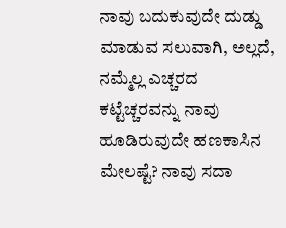ನಾವು ಬದುಕುವುದೇ ದುಡ್ಡು ಮಾಡುವ ಸಲುವಾಗಿ, ಅಲ್ಲದೆ, ನಮ್ಮೆಲ್ಲ ಎಚ್ಚರದ ಕಟ್ಟೆಚ್ಚರವನ್ನು ನಾವು ಹೂಡಿರುವುದೇ ಹಣಕಾಸಿನ ಮೇಲಷ್ಟೆ? ನಾವು ಸದಾ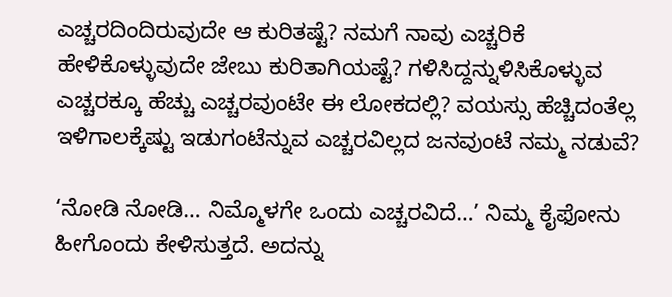ಎಚ್ಚರದಿಂದಿರುವುದೇ ಆ ಕುರಿತಷ್ಟೆ? ನಮಗೆ ನಾವು ಎಚ್ಚರಿಕೆ ಹೇಳಿಕೊಳ್ಳುವುದೇ ಜೇಬು ಕುರಿತಾಗಿಯಷ್ಟೆ? ಗಳಿಸಿದ್ದನ್ನುಳಿಸಿಕೊಳ್ಳುವ ಎಚ್ಚರಕ್ಕೂ ಹೆಚ್ಚು ಎಚ್ಚರವುಂಟೇ ಈ ಲೋಕದಲ್ಲಿ? ವಯಸ್ಸು ಹೆಚ್ಚಿದಂತೆಲ್ಲ ಇಳಿಗಾಲಕ್ಕೆಷ್ಟು ಇಡುಗಂಟೆನ್ನುವ ಎಚ್ಚರವಿಲ್ಲದ ಜನವುಂಟೆ ನಮ್ಮ ನಡುವೆ?

‘ನೋಡಿ ನೋಡಿ… ನಿಮ್ಮೊಳಗೇ ಒಂದು ಎಚ್ಚರವಿದೆ…’ ನಿಮ್ಮ ಕೈಫೋನು ಹೀಗೊಂದು ಕೇಳಿಸುತ್ತದೆ. ಅದನ್ನು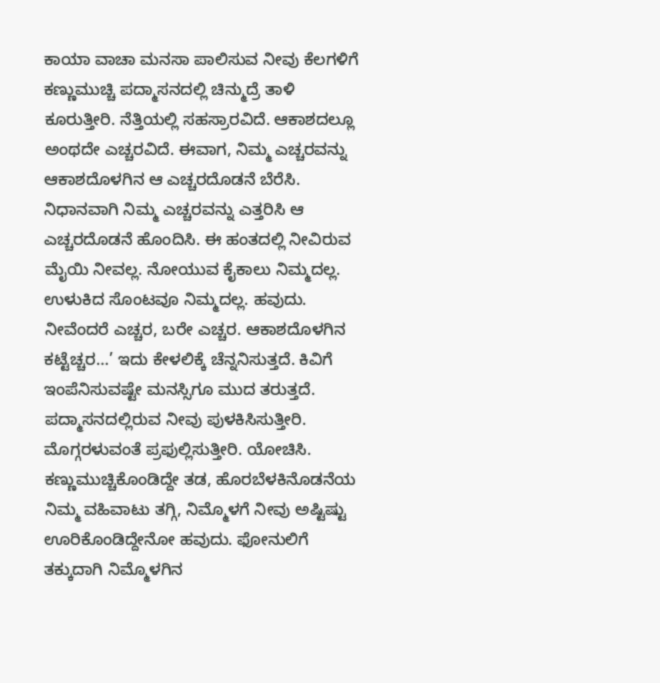ಕಾಯಾ ವಾಚಾ ಮನಸಾ ಪಾಲಿಸುವ ನೀವು ಕೆಲಗಳಿಗೆ ಕಣ್ಣುಮುಚ್ಚಿ ಪದ್ಮಾಸನದಲ್ಲಿ ಚಿನ್ಮುದ್ರೆ ತಾಳಿ ಕೂರುತ್ತೀರಿ. ನೆತ್ತಿಯಲ್ಲಿ ಸಹಸ್ರಾರವಿದೆ. ಆಕಾಶದಲ್ಲೂ ಅಂಥದೇ ಎಚ್ಚರವಿದೆ. ಈವಾಗ, ನಿಮ್ಮ ಎಚ್ಚರವನ್ನು ಆಕಾಶದೊಳಗಿನ ಆ ಎಚ್ಚರದೊಡನೆ ಬೆರೆಸಿ. ನಿಧಾನವಾಗಿ ನಿಮ್ಮ ಎಚ್ಚರವನ್ನು ಎತ್ತರಿಸಿ ಆ ಎಚ್ಚರದೊಡನೆ ಹೊಂದಿಸಿ. ಈ ಹಂತದಲ್ಲಿ ನೀವಿರುವ ಮೈಯಿ ನೀವಲ್ಲ. ನೋಯುವ ಕೈಕಾಲು ನಿಮ್ಮದಲ್ಲ. ಉಳುಕಿದ ಸೊಂಟವೂ ನಿಮ್ಮದಲ್ಲ. ಹವುದು. ನೀವೆಂದರೆ ಎಚ್ಚರ, ಬರೇ ಎಚ್ಚರ. ಆಕಾಶದೊಳಗಿನ ಕಟ್ಟೆಚ್ಚರ…’ ಇದು ಕೇಳಲಿಕ್ಕೆ ಚೆನ್ನನಿಸುತ್ತದೆ. ಕಿವಿಗೆ ಇಂಪೆನಿಸುವಷ್ಟೇ ಮನಸ್ಸಿಗೂ ಮುದ ತರುತ್ತದೆ. ಪದ್ಮಾಸನದಲ್ಲಿರುವ ನೀವು ಪುಳಕಿಸಿಸುತ್ತೀರಿ. ಮೊಗ್ಗರಳುವಂತೆ ಪ್ರಫುಲ್ಲಿಸುತ್ತೀರಿ. ಯೋಚಿಸಿ. ಕಣ್ಣುಮುಚ್ಚಿಕೊಂಡಿದ್ದೇ ತಡ, ಹೊರಬೆಳಕಿನೊಡನೆಯ ನಿಮ್ಮ ವಹಿವಾಟು ತಗ್ಗಿ, ನಿಮ್ಮೊಳಗೆ ನೀವು ಅಷ್ಟಿಷ್ಟು ಊರಿಕೊಂಡಿದ್ದೇನೋ ಹವುದು. ಫೋನುಲಿಗೆ ತಕ್ಕುದಾಗಿ ನಿಮ್ಮೊಳಗಿನ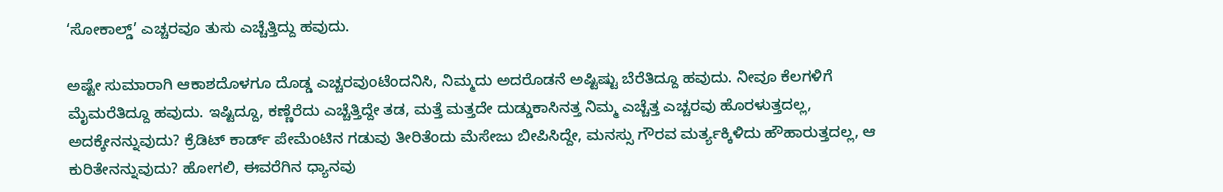‘ಸೋಕಾಲ್ಡ್’ ಎಚ್ಚರವೂ ತುಸು ಎಚ್ಚೆತ್ತಿದ್ದು ಹವುದು.

ಅಷ್ಟೇ ಸುಮಾರಾಗಿ ಆಕಾಶದೊಳಗೂ ದೊಡ್ಡ ಎಚ್ಚರವುಂಟೆಂದನಿಸಿ, ನಿಮ್ಮದು ಅದರೊಡನೆ ಅಷ್ಟಿಷ್ಟು ಬೆರೆತಿದ್ದೂ ಹವುದು. ನೀವೂ ಕೆಲಗಳಿಗೆ ಮೈಮರೆತಿದ್ದೂ ಹವುದು. ಇಷ್ಟಿದ್ದೂ, ಕಣ್ಣೆರೆದು ಎಚ್ಚೆತ್ತಿದ್ದೇ ತಡ, ಮತ್ತೆ ಮತ್ತದೇ ದುಡ್ಡುಕಾಸಿನತ್ತ ನಿಮ್ಮ ಎಚ್ಚೆತ್ತ ಎಚ್ಚರವು ಹೊರಳುತ್ತದಲ್ಲ, ಅದಕ್ಕೇನನ್ನುವುದು? ಕ್ರೆಡಿಟ್ ಕಾರ್ಡ್ ಪೇಮೆಂಟಿನ ಗಡುವು ತೀರಿತೆಂದು ಮೆಸೇಜು ಬೀಪಿಸಿದ್ದೇ, ಮನಸ್ಸು ಗೌರವ ಮರ್ತ್ಯಕ್ಕಿಳಿದು ಹೌಹಾರುತ್ತದಲ್ಲ, ಆ ಕುರಿತೇನನ್ನುವುದು? ಹೋಗಲಿ, ಈವರೆಗಿನ ಧ್ಯಾನವು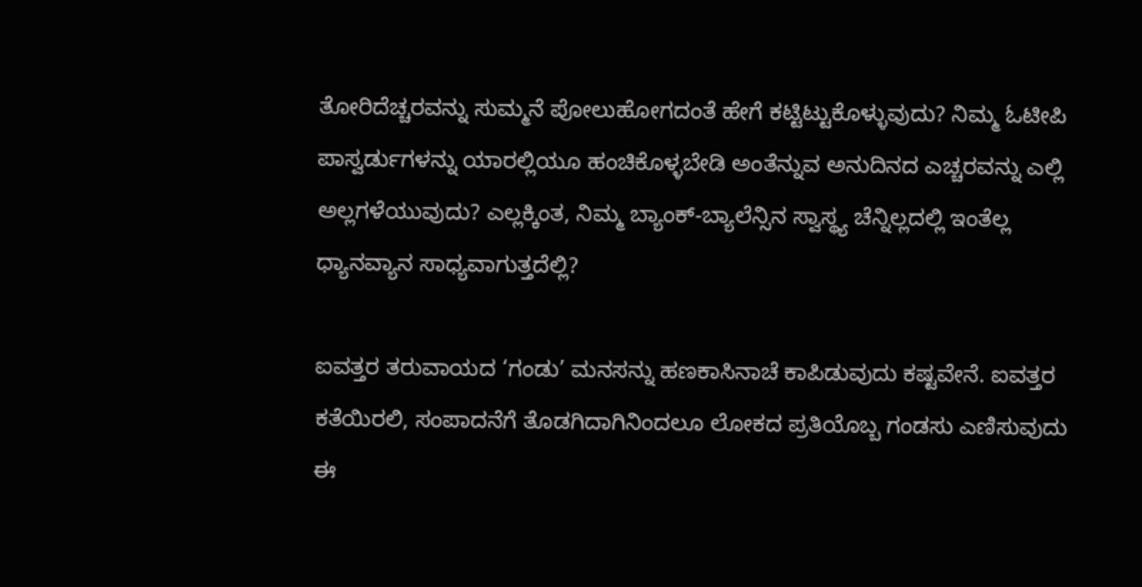ತೋರಿದೆಚ್ಚರವನ್ನು ಸುಮ್ಮನೆ ಪೋಲುಹೋಗದಂತೆ ಹೇಗೆ ಕಟ್ಟಿಟ್ಟುಕೊಳ್ಳುವುದು? ನಿಮ್ಮ ಓಟೀಪಿ ಪಾಸ್ವರ್ಡುಗಳನ್ನು ಯಾರಲ್ಲಿಯೂ ಹಂಚಿಕೊಳ್ಳಬೇಡಿ ಅಂತೆನ್ನುವ ಅನುದಿನದ ಎಚ್ಚರವನ್ನು ಎಲ್ಲಿ ಅಲ್ಲಗಳೆಯುವುದು? ಎಲ್ಲಕ್ಕಿಂತ, ನಿಮ್ಮ ಬ್ಯಾಂಕ್-ಬ್ಯಾಲೆನ್ಸಿನ ಸ್ವಾಸ್ಥ್ಯ ಚೆನ್ನಿಲ್ಲದಲ್ಲಿ ಇಂತೆಲ್ಲ ಧ್ಯಾನವ್ಯಾನ ಸಾಧ್ಯವಾಗುತ್ತದೆಲ್ಲಿ?

ಐವತ್ತರ ತರುವಾಯದ ‘ಗಂಡು’ ಮನಸನ್ನು ಹಣಕಾಸಿನಾಚೆ ಕಾಪಿಡುವುದು ಕಷ್ಟವೇನೆ. ಐವತ್ತರ ಕತೆಯಿರಲಿ, ಸಂಪಾದನೆಗೆ ತೊಡಗಿದಾಗಿನಿಂದಲೂ ಲೋಕದ ಪ್ರತಿಯೊಬ್ಬ ಗಂಡಸು ಎಣಿಸುವುದು ಈ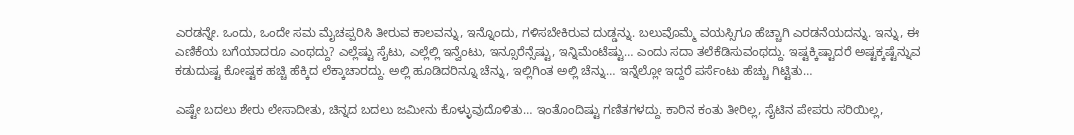ಎರಡನ್ನೇ. ಒಂದು, ಒಂದೇ ಸಮ ಮೈಚಪ್ಪರಿಸಿ ತೀರುವ ಕಾಲವನ್ನು, ಇನ್ನೊಂದು, ಗಳಿಸಬೇಕಿರುವ ದುಡ್ಡನ್ನು. ಬಲುವೊಮ್ಮೆ ವಯಸ್ಸಿಗೂ ಹೆಚ್ಚಾಗಿ ಎರಡನೆಯದನ್ನು. ಇನ್ನು, ಈ ಎಣಿಕೆಯ ಬಗೆಯಾದರೂ ಎಂಥದ್ದು? ಎಲ್ಲೆಷ್ಟು ಸೈಟು, ಎಲ್ಲೆಲ್ಲಿ ಇನ್ವೆಂಟು, ಇನ್ಸೂರೆನ್ಸೆಷ್ಟು, ಇನ್ನಿಮೆಂಟೆಷ್ಟು… ಎಂದು ಸದಾ ತಲೆಕೆಡಿಸುವಂಥದ್ದು. ಇಷ್ಟಕ್ಕಿಷ್ಟಾದರೆ ಅಷ್ಟಕ್ಕಷ್ಟೆನ್ನುವ ಕಡುದುಷ್ಟ ಕೋಷ್ಟಕ ಹಚ್ಚಿ ಹೆಕ್ಕಿದ ಲೆಕ್ಕಾಚಾರದ್ದು. ಅಲ್ಲಿ ಹೂಡಿದರಿನ್ನೂ ಚೆನ್ನು, ಇಲ್ಲಿಗಿಂತ ಅಲ್ಲಿ ಚೆನ್ನು… ಇನ್ನೆಲ್ಲೋ ಇದ್ದರೆ ಪರ್ಸೆಂಟು ಹೆಚ್ಚು ಗಿಟ್ಟಿತು…

ಎಷ್ಟೇ ಬದಲು ಶೇರು ಲೇಸಾದೀತು, ಚಿನ್ನದ ಬದಲು ಜಮೀನು ಕೊಳ್ಳುವುದೊಳಿತು… ಇಂತೊಂದಿಷ್ಟು ಗಣಿತಗಳದ್ದು. ಕಾರಿನ ಕಂತು ತೀರಿಲ್ಲ, ಸೈಟಿನ ಪೇಪರು ಸರಿಯಿಲ್ಲ,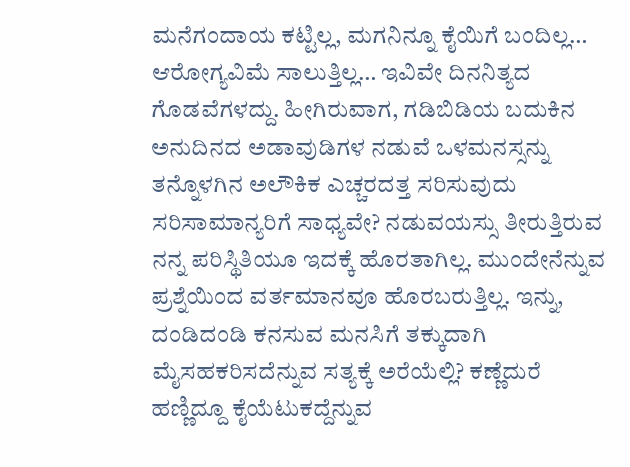ಮನೆಗಂದಾಯ ಕಟ್ಟಿಲ್ಲ, ಮಗನಿನ್ನೂ ಕೈಯಿಗೆ ಬಂದಿಲ್ಲ… ಆರೋಗ್ಯವಿಮೆ ಸಾಲುತ್ತಿಲ್ಲ… ಇವಿವೇ ದಿನನಿತ್ಯದ ಗೊಡವೆಗಳದ್ದು. ಹೀಗಿರುವಾಗ, ಗಡಿಬಿಡಿಯ ಬದುಕಿನ ಅನುದಿನದ ಅಡಾವುಡಿಗಳ ನಡುವೆ ಒಳಮನಸ್ಸನ್ನು ತನ್ನೊಳಗಿನ ಅಲೌಕಿಕ ಎಚ್ಚರದತ್ತ ಸರಿಸುವುದು ಸರಿಸಾಮಾನ್ಯರಿಗೆ ಸಾಧ್ಯವೇ? ನಡುವಯಸ್ಸು ತೀರುತ್ತಿರುವ ನನ್ನ ಪರಿಸ್ಥಿತಿಯೂ ಇದಕ್ಕೆ ಹೊರತಾಗಿಲ್ಲ. ಮುಂದೇನೆನ್ನುವ ಪ್ರಶ್ನೆಯಿಂದ ವರ್ತಮಾನವೂ ಹೊರಬರುತ್ತಿಲ್ಲ. ಇನ್ನು, ದಂಡಿದಂಡಿ ಕನಸುವ ಮನಸಿಗೆ ತಕ್ಕುದಾಗಿ ಮೈಸಹಕರಿಸದೆನ್ನುವ ಸತ್ಯಕ್ಕೆ ಅರೆಯೆಲ್ಲಿ? ಕಣ್ಣೆದುರೆ ಹಣ್ಣಿದ್ದೂ ಕೈಯೆಟುಕದ್ದೆನ್ನುವ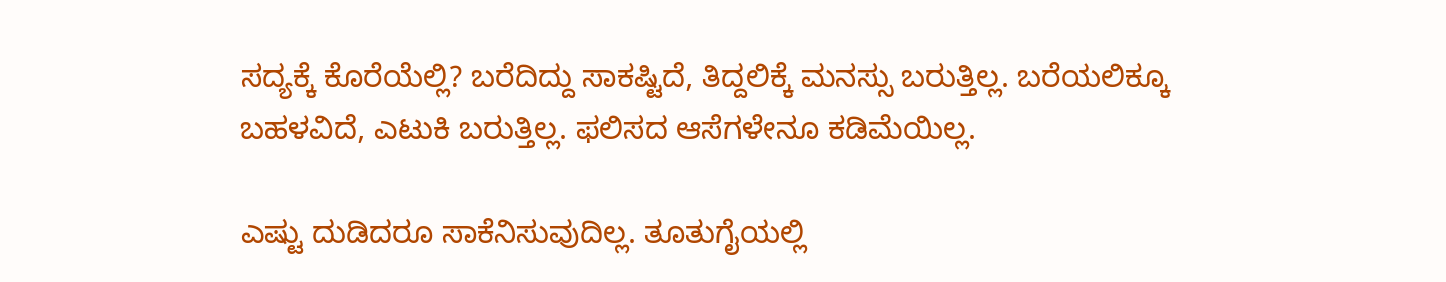ಸದ್ಯಕ್ಕೆ ಕೊರೆಯೆಲ್ಲಿ? ಬರೆದಿದ್ದು ಸಾಕಷ್ಟಿದೆ, ತಿದ್ದಲಿಕ್ಕೆ ಮನಸ್ಸು ಬರುತ್ತಿಲ್ಲ. ಬರೆಯಲಿಕ್ಕೂ ಬಹಳವಿದೆ, ಎಟುಕಿ ಬರುತ್ತಿಲ್ಲ. ಫಲಿಸದ ಆಸೆಗಳೇನೂ ಕಡಿಮೆಯಿಲ್ಲ.

ಎಷ್ಟು ದುಡಿದರೂ ಸಾಕೆನಿಸುವುದಿಲ್ಲ. ತೂತುಗೈಯಲ್ಲಿ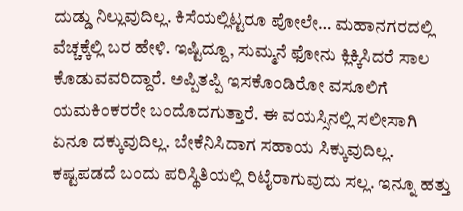ದುಡ್ಡು ನಿಲ್ಲುವುದಿಲ್ಲ. ಕಿಸೆಯಲ್ಲಿಟ್ಟರೂ ಪೋಲೇ… ಮಹಾನಗರದಲ್ಲಿ ವೆಚ್ಚಕ್ಕೆಲ್ಲಿ ಬರ ಹೇಳಿ. ಇಷ್ಟಿದ್ದೂ, ಸುಮ್ಮನೆ ಫೋನು ಕ್ಲಿಕ್ಕಿಸಿದರೆ ಸಾಲ ಕೊಡುವವರಿದ್ದಾರೆ. ಅಪ್ಪಿತಪ್ಪಿ ಇಸಕೊಂಡಿರೋ ವಸೂಲಿಗೆ ಯಮಕಿಂಕರರೇ ಬಂದೊದಗುತ್ತಾರೆ. ಈ ವಯಸ್ಸಿನಲ್ಲಿ ಸಲೀಸಾಗಿ ಏನೂ ದಕ್ಕುವುದಿಲ್ಲ. ಬೇಕೆನಿಸಿದಾಗ ಸಹಾಯ ಸಿಕ್ಕುವುದಿಲ್ಲ. ಕಷ್ಟಪಡದೆ ಬಂದು ಪರಿಸ್ಥಿತಿಯಲ್ಲಿ ರಿಟೈರಾಗುವುದು ಸಲ್ಲ. ಇನ್ನೂ ಹತ್ತು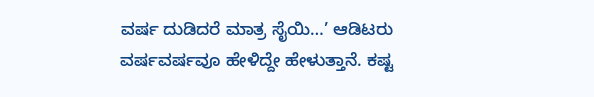ವರ್ಷ ದುಡಿದರೆ ಮಾತ್ರ ಸೈಯಿ…’ ಆಡಿಟರು ವರ್ಷವರ್ಷವೂ ಹೇಳಿದ್ದೇ ಹೇಳುತ್ತಾನೆ. ಕಷ್ಟ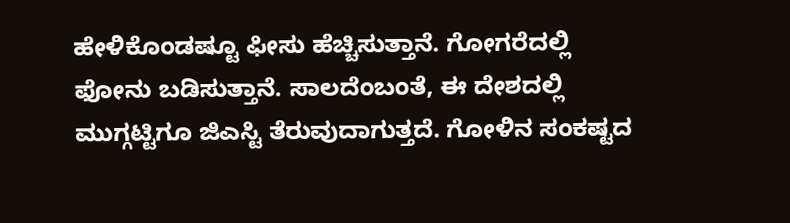ಹೇಳಿಕೊಂಡಷ್ಟೂ ಫೀಸು ಹೆಚ್ಚಿಸುತ್ತಾನೆ. ಗೋಗರೆದಲ್ಲಿ ಫೋನು ಬಡಿಸುತ್ತಾನೆ. ಸಾಲದೆಂಬಂತೆ, ಈ ದೇಶದಲ್ಲಿ ಮುಗ್ಗಟ್ಟಿಗೂ ಜಿಎಸ್ಟಿ ತೆರುವುದಾಗುತ್ತದೆ. ಗೋಳಿನ ಸಂಕಷ್ಟದ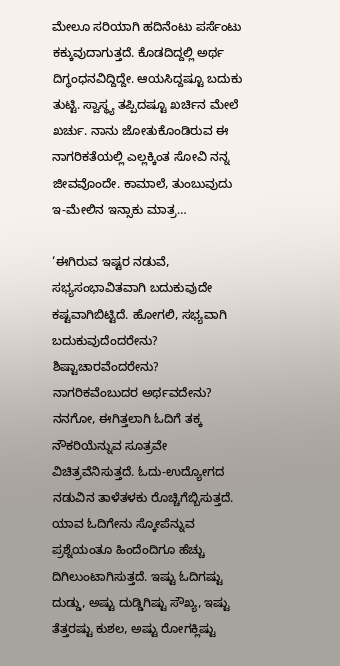ಮೇಲೂ ಸರಿಯಾಗಿ ಹದಿನೆಂಟು ಪರ್ಸೆಂಟು ಕಕ್ಕುವುದಾಗುತ್ತದೆ. ಕೊಡದಿದ್ದಲ್ಲಿ ಅರ್ಥ ದಿಗ್ಧಂಧನವಿದ್ದಿದ್ದೇ. ಆಯಸಿದ್ದಷ್ಟೂ ಬದುಕು ತುಟ್ಟಿ. ಸ್ವಾಸ್ಥ್ಯ ತಪ್ಪಿದಷ್ಟೂ ಖರ್ಚಿನ ಮೇಲೆ ಖರ್ಚು. ನಾನು ಜೋತುಕೊಂಡಿರುವ ಈ ನಾಗರಿಕತೆಯಲ್ಲಿ ಎಲ್ಲಕ್ಕಿಂತ ಸೋವಿ ನನ್ನ ಜೀವವೊಂದೇ. ಕಾಮಾಲೆ, ತುಂಬುವುದು ಇ-ಮೇಲಿನ ಇನ್ಸಾಕು ಮಾತ್ರ…

‘ಈಗಿರುವ ಇಷ್ಟರ ನಡುವೆ, ಸಭ್ಯಸಂಭಾವಿತವಾಗಿ ಬದುಕುವುದೇ ಕಷ್ಟವಾಗಿಬಿಟ್ಟಿದೆ. ಹೋಗಲಿ, ಸಭ್ಯವಾಗಿ ಬದುಕುವುದೆಂದರೇನು? ಶಿಷ್ಟಾಚಾರವೆಂದರೇನು? ನಾಗರಿಕವೆಂಬುದರ ಅರ್ಥವದೇನು? ನನಗೋ, ಈಗಿತ್ತಲಾಗಿ ಓದಿಗೆ ತಕ್ಕ ನೌಕರಿಯೆನ್ನುವ ಸೂತ್ರವೇ ವಿಚಿತ್ರವೆನಿಸುತ್ತದೆ. ಓದು-ಉದ್ಯೋಗದ ನಡುವಿನ ತಾಳೆತಳಕು ರೊಚ್ಚಿಗೆಬ್ಬಿಸುತ್ತದೆ. ಯಾವ ಓದಿಗೇನು ಸ್ಕೋಪೆನ್ನುವ ಪ್ರಶ್ನೆಯಂತೂ ಹಿಂದೆಂದಿಗೂ ಹೆಚ್ಚು ದಿಗಿಲುಂಟಾಗಿಸುತ್ತದೆ. ಇಷ್ಟು ಓದಿಗಷ್ಟು ದುಡ್ಡು, ಅಷ್ಟು ದುಡ್ಡಿಗಿಷ್ಟು ಸೌಖ್ಯ, ಇಷ್ಟು ತೆತ್ತರಷ್ಟು ಕುಶಲ, ಅಷ್ಟು ರೋಗಕ್ಲಿಷ್ಟು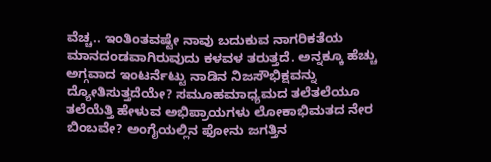ವೆಚ್ಚ.. ಇಂತಿಂತವಷ್ಟೇ ನಾವು ಬದುಕುವ ನಾಗರಿಕತೆಯ ಮಾನದಂಡವಾಗಿರುವುದು ಕಳವಳ ತರುತ್ತದೆ. ಅನ್ನಕ್ಕೂ ಹೆಚ್ಚು ಅಗ್ಗವಾದ ಇಂಟರ್ನೆಟ್ಟು ನಾಡಿನ ನಿಜಸೌಭಿಕ್ಷವನ್ನು ದ್ಯೋತಿಸುತ್ತದೆಯೇ? ಸಮೂಹಮಾಧ್ಯಮದ ತಲೆತಲೆಯೂ ತಲೆಯೆತ್ತಿ ಹೇಳುವ ಅಭಿಪ್ರಾಯಗಳು ಲೋಕಾಭಿಮತದ ನೇರ ಬಿಂಬವೇ? ಅಂಗೈಯಲ್ಲಿನ ಫೋನು ಜಗತ್ತಿನ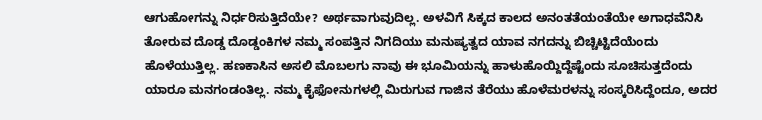ಆಗುಹೋಗನ್ನು ನಿರ್ಧರಿಸುತ್ತಿದೆಯೇ? ಅರ್ಥವಾಗುವುದಿಲ್ಲ. ಅಳವಿಗೆ ಸಿಕ್ಕದ ಕಾಲದ ಅನಂತತೆಯಂತೆಯೇ ಅಗಾಧವೆನಿಸಿ ತೋರುವ ದೊಡ್ಡ ದೊಡ್ಡಂಕಿಗಳ ನಮ್ಮ ಸಂಪತ್ತಿನ ನಿಗದಿಯು ಮನುಷ್ಯತ್ವದ ಯಾವ ನಗದನ್ನು ಬಿಚ್ಚಿಟ್ಟಿದೆಯೆಂದು ಹೊಳೆಯುತ್ತಿಲ್ಲ. ಹಣಕಾಸಿನ ಅಸಲಿ ಮೊಬಲಗು ನಾವು ಈ ಭೂಮಿಯನ್ನು ಹಾಳುಹೊಯ್ದಿದ್ದೆಷ್ಟೆಂದು ಸೂಚಿಸುತ್ತದೆಂದು ಯಾರೂ ಮನಗಂಡಂತಿಲ್ಲ. ನಮ್ಮ ಕೈಫೋನುಗಳಲ್ಲಿ ಮಿರುಗುವ ಗಾಜಿನ ತೆರೆಯು ಹೊಳೆಮರಳನ್ನು ಸಂಸ್ಕರಿಸಿದ್ದೆಂದೂ, ಅದರ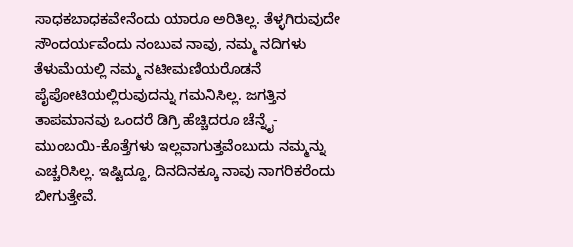ಸಾಧಕಬಾಧಕವೇನೆಂದು ಯಾರೂ ಅರಿತಿಲ್ಲ. ತೆಳ್ಳಗಿರುವುದೇ ಸೌಂದರ್ಯವೆಂದು ನಂಬುವ ನಾವು, ನಮ್ಮ ನದಿಗಳು ತೆಳುಮೆಯಲ್ಲಿ ನಮ್ಮ ನಟೀಮಣಿಯರೊಡನೆ ಪೈಪೋಟಿಯಲ್ಲಿರುವುದನ್ನು ಗಮನಿಸಿಲ್ಲ. ಜಗತ್ತಿನ ತಾಪಮಾನವು ಒಂದರೆ ಡಿಗ್ರಿ ಹೆಚ್ಚಿದರೂ ಚೆನ್ನೈ-ಮುಂಬಯಿ-ಕೊತ್ತೆಗಳು ಇಲ್ಲವಾಗುತ್ತವೆಂಬುದು ನಮ್ಮನ್ನು ಎಚ್ಚರಿಸಿಲ್ಲ. ಇಷ್ಟಿದ್ದೂ, ದಿನದಿನಕ್ಕೂ ನಾವು ನಾಗರಿಕರೆಂದು ಬೀಗುತ್ತೇವೆ.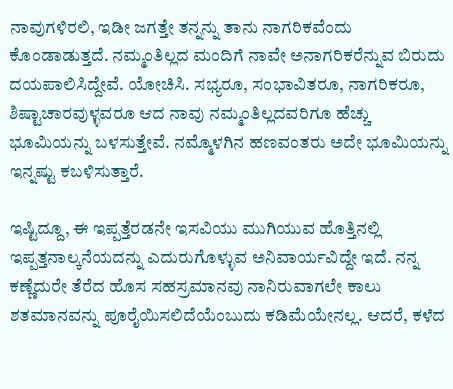ನಾವುಗಳಿರಲಿ, ಇಡೀ ಜಗತ್ತೇ ತನ್ನನ್ನು ತಾನು ನಾಗರಿಕವೆಂದು ಕೊಂಡಾಡುತ್ತದೆ. ನಮ್ಮಂತಿಲ್ಲದ ಮಂದಿಗೆ ನಾವೇ ಅನಾಗರಿಕರೆನ್ನುವ ಬಿರುದು ದಯಪಾಲಿಸಿದ್ದೇವೆ. ಯೋಚಿಸಿ. ಸಭ್ಯರೂ, ಸಂಭಾವಿತರೂ, ನಾಗರಿಕರೂ, ಶಿಷ್ಟಾಚಾರವುಳ್ಳವರೂ ಆದ ನಾವು ನಮ್ಮಂತಿಲ್ಲದವರಿಗೂ ಹೆಚ್ಚು ಭೂಮಿಯನ್ನು ಬಳಸುತ್ತೇವೆ. ನಮ್ಮೊಳಗಿನ ಹಣವಂತರು ಅದೇ ಭೂಮಿಯನ್ನು ಇನ್ನಷ್ಟು ಕಬಳಿಸುತ್ತಾರೆ.

ಇಷ್ಟಿದ್ದೂ, ಈ ಇಪ್ಪತ್ತೆರಡನೇ ಇಸವಿಯು ಮುಗಿಯುವ ಹೊತ್ತಿನಲ್ಲಿ ಇಪ್ಪತ್ತನಾಲ್ಕನೆಯದನ್ನು ಎದುರುಗೊಳ್ಳುವ ಅನಿವಾರ್ಯವಿದ್ದೇ ಇದೆ. ನನ್ನ ಕಣ್ಣೆದುರೇ ತೆರೆದ ಹೊಸ ಸಹಸ್ರಮಾನವು ನಾನಿರುವಾಗಲೇ ಕಾಲು ಶತಮಾನವನ್ನು ಪೂರೈಯಿಸಲಿದೆಯೆಂಬುದು ಕಡಿಮೆಯೇನಲ್ಲ. ಆದರೆ, ಕಳೆದ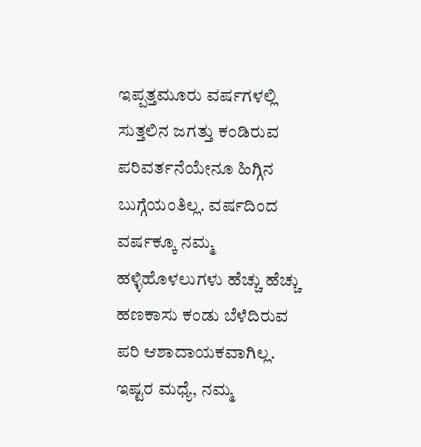ಇಪ್ಪತ್ತಮೂರು ವರ್ಷಗಳಲ್ಲಿ ಸುತ್ತಲಿನ ಜಗತ್ತು ಕಂಡಿರುವ ಪರಿವರ್ತನೆಯೇನೂ ಹಿಗ್ಗಿನ ಬುಗ್ಗೆಯಂತಿಲ್ಲ. ವರ್ಷದಿಂದ ವರ್ಷಕ್ಕೂ ನಮ್ಮ ಹಳ್ಳಿಹೊಳಲುಗಳು ಹೆಚ್ಚು ಹೆಚ್ಚು ಹಣಕಾಸು ಕಂಡು ಬೆಳೆದಿರುವ ಪರಿ ಆಶಾದಾಯಕವಾಗಿಲ್ಲ. ಇಷ್ಟರ ಮಧ್ಯೆ, ನಮ್ಮ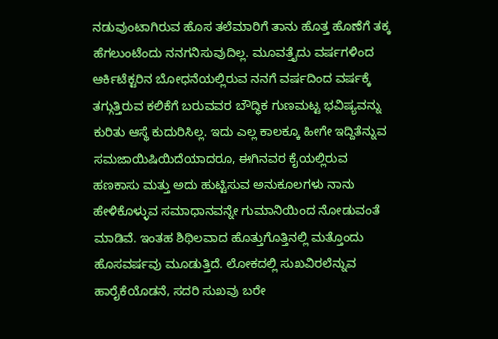ನಡುವುಂಟಾಗಿರುವ ಹೊಸ ತಲೆಮಾರಿಗೆ ತಾನು ಹೊತ್ತ ಹೊಣೆಗೆ ತಕ್ಕ ಹೆಗಲುಂಟೆಂದು ನನಗನಿಸುವುದಿಲ್ಲ. ಮೂವತ್ತೈದು ವರ್ಷಗಳಿಂದ ಆರ್ಕಿಟೆಕ್ಟರಿನ ಬೋಧನೆಯಲ್ಲಿರುವ ನನಗೆ ವರ್ಷದಿಂದ ವರ್ಷಕ್ಕೆ ತಗ್ಗುತ್ತಿರುವ ಕಲಿಕೆಗೆ ಬರುವವರ ಬೌದ್ಧಿಕ ಗುಣಮಟ್ಟ ಭವಿಷ್ಯವನ್ನು ಕುರಿತು ಆಸ್ಥೆ ಕುದುರಿಸಿಲ್ಲ. ಇದು ಎಲ್ಲ ಕಾಲಕ್ಕೂ ಹೀಗೇ ಇದ್ದಿತೆನ್ನುವ ಸಮಜಾಯಿಷಿಯಿದೆಯಾದರೂ, ಈಗಿನವರ ಕೈಯಲ್ಲಿರುವ ಹಣಕಾಸು ಮತ್ತು ಅದು ಹುಟ್ಟಿಸುವ ಅನುಕೂಲಗಳು ನಾನು ಹೇಳಿಕೊಳ್ಳುವ ಸಮಾಧಾನವನ್ನೇ ಗುಮಾನಿಯಿಂದ ನೋಡುವಂತೆ ಮಾಡಿವೆ. ಇಂತಹ ಶಿಥಿಲವಾದ ಹೊತ್ತುಗೊತ್ತಿನಲ್ಲಿ ಮತ್ತೊಂದು ಹೊಸವರ್ಷವು ಮೂಡುತ್ತಿದೆ. ಲೋಕದಲ್ಲಿ ಸುಖವಿರಲೆನ್ನುವ ಹಾರೈಕೆಯೊಡನೆ, ಸದರಿ ಸುಖವು ಬರೇ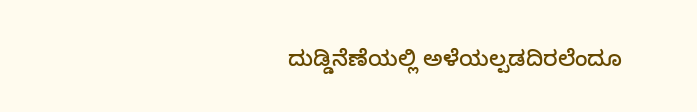ದುಡ್ಡಿನೆಣೆಯಲ್ಲಿ ಅಳೆಯಲ್ಪಡದಿರಲೆಂದೂ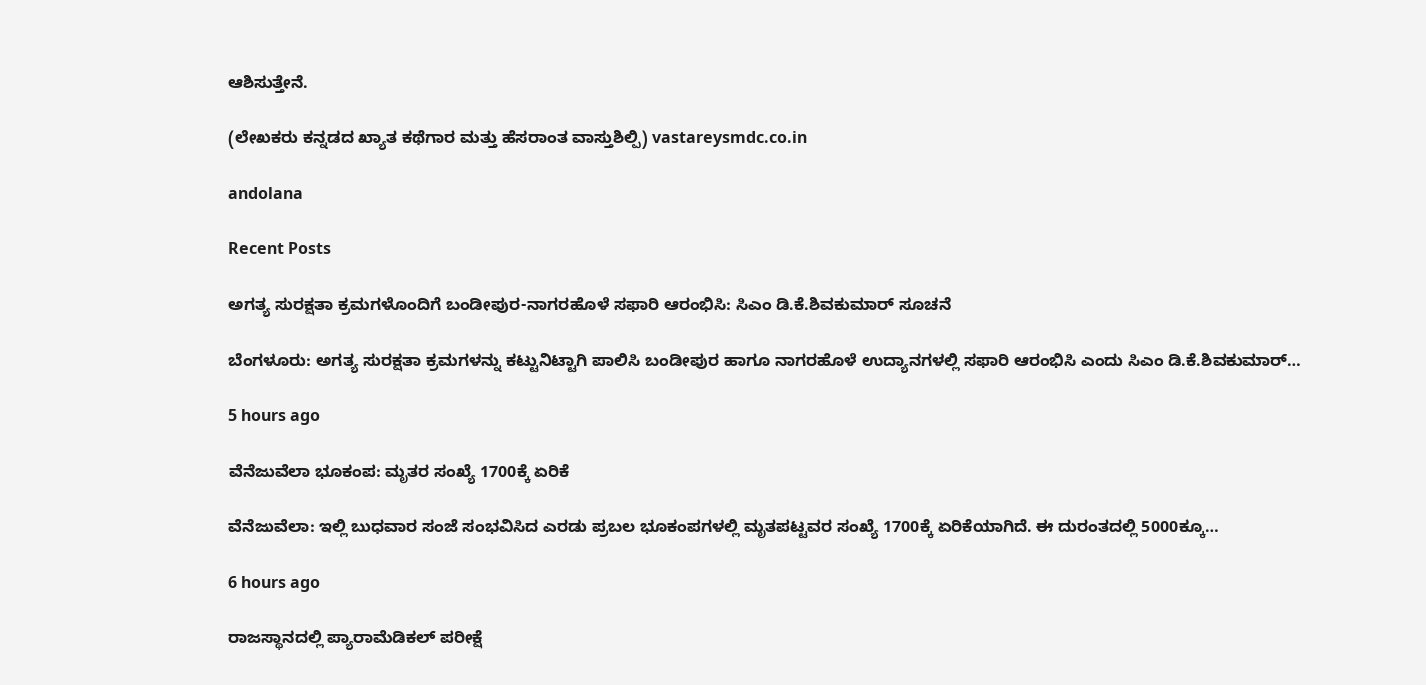ಆಶಿಸುತ್ತೇನೆ.

(ಲೇಖಕರು ಕನ್ನಡದ ಖ್ಯಾತ ಕಥೆಗಾರ ಮತ್ತು ಹೆಸರಾಂತ ವಾಸ್ತುಶಿಲ್ಪಿ) vastareysmdc.co.in

andolana

Recent Posts

ಅಗತ್ಯ ಸುರಕ್ಷತಾ ಕ್ರಮಗಳೊಂದಿಗೆ ಬಂಡೀಪುರ-ನಾಗರಹೊಳೆ ಸಫಾರಿ ಆರಂಭಿಸಿ: ಸಿಎಂ ಡಿ.ಕೆ.ಶಿವಕುಮಾರ್‌ ಸೂಚನೆ

ಬೆಂಗಳೂರು: ಅಗತ್ಯ ಸುರಕ್ಷತಾ ಕ್ರಮಗಳನ್ನು ಕಟ್ಟುನಿಟ್ಟಾಗಿ ಪಾಲಿಸಿ ಬಂಡೀಪುರ ಹಾಗೂ ನಾಗರಹೊಳೆ ಉದ್ಯಾನಗಳಲ್ಲಿ ಸಫಾರಿ ಆರಂಭಿಸಿ ಎಂದು ಸಿಎಂ ಡಿ.ಕೆ.ಶಿವಕುಮಾರ್‌…

5 hours ago

ವೆನೆಜುವೆಲಾ ಭೂಕಂಪ: ಮೃತರ ಸಂಖ್ಯೆ 1700ಕ್ಕೆ ಏರಿಕೆ

ವೆನೆಜುವೆಲಾ: ಇಲ್ಲಿ ಬುಧವಾರ ಸಂಜೆ ಸಂಭವಿಸಿದ ಎರಡು ಪ್ರಬಲ ಭೂಕಂಪಗಳಲ್ಲಿ ಮೃತಪಟ್ಟವರ ಸಂಖ್ಯೆ 1700ಕ್ಕೆ ಏರಿಕೆಯಾಗಿದೆ. ಈ ದುರಂತದಲ್ಲಿ 5000ಕ್ಕೂ…

6 hours ago

ರಾಜಸ್ಥಾನದಲ್ಲಿ ಪ್ಯಾರಾಮೆಡಿಕಲ್‌ ಪರೀಕ್ಷೆ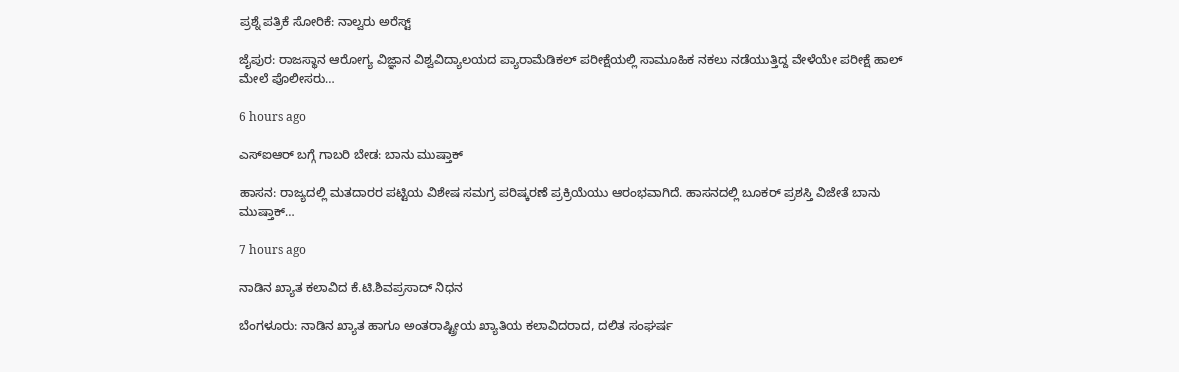ಪ್ರಶ್ನೆ ಪತ್ರಿಕೆ ಸೋರಿಕೆ: ನಾಲ್ವರು ಅರೆಸ್ಟ್‌

ಜೈಪುರ: ರಾಜಸ್ಥಾನ ಆರೋಗ್ಯ ವಿಜ್ಞಾನ ವಿಶ್ವವಿದ್ಯಾಲಯದ ಪ್ಯಾರಾಮೆಡಿಕಲ್‌ ಪರೀಕ್ಷೆಯಲ್ಲಿ ಸಾಮೂಹಿಕ ನಕಲು ನಡೆಯುತ್ತಿದ್ದ ವೇಳೆಯೇ ಪರೀಕ್ಷೆ ಹಾಲ್‌ ಮೇಲೆ ಪೊಲೀಸರು…

6 hours ago

ಎಸ್‌ಐಆರ್‌ ಬಗ್ಗೆ ಗಾಬರಿ ಬೇಡ: ಬಾನು ಮುಷ್ತಾಕ್‌

ಹಾಸನ: ರಾಜ್ಯದಲ್ಲಿ ಮತದಾರರ ಪಟ್ಟಿಯ ವಿಶೇಷ ಸಮಗ್ರ ಪರಿಷ್ಕರಣೆ ಪ್ರಕ್ರಿಯೆಯು ಆರಂಭವಾಗಿದೆ. ಹಾಸನದಲ್ಲಿ ಬೂಕರ್‌ ಪ್ರಶಸ್ತಿ ವಿಜೇತೆ ಬಾನು ಮುಷ್ತಾಕ್‌…

7 hours ago

ನಾಡಿನ ಖ್ಯಾತ ಕಲಾವಿದ ಕೆ.ಟಿ.ಶಿವಪ್ರಸಾದ್‌ ನಿಧನ

ಬೆಂಗಳೂರು: ನಾಡಿನ ಖ್ಯಾತ ಹಾಗೂ ಅಂತರಾಷ್ಟ್ರೀಯ ಖ್ಯಾತಿಯ ಕಲಾವಿದರಾದ, ದಲಿತ ಸಂಘರ್ಷ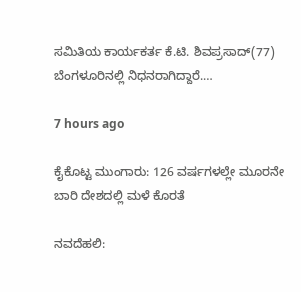ಸಮಿತಿಯ ಕಾರ್ಯಕರ್ತ ‌ಕೆ.ಟಿ. ಶಿವಪ್ರಸಾದ್(77) ಬೆಂಗಳೂರಿನಲ್ಲಿ ನಿಧನರಾಗಿದ್ದಾರೆ.…

7 hours ago

ಕೈಕೊಟ್ಟ ಮುಂಗಾರು: 126 ವರ್ಷಗಳಲ್ಲೇ ಮೂರನೇ ಬಾರಿ ದೇಶದಲ್ಲಿ ಮಳೆ ಕೊರತೆ

ನವದೆಹಲಿ: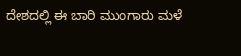ದೇಶದಲ್ಲಿ ಈ ಬಾರಿ ಮುಂಗಾರು ಮಳೆ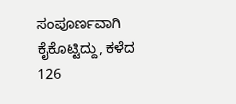ಸಂಪೂರ್ಣವಾಗಿ ಕೈಕೊಟ್ಟಿದ್ದು, ಕಳೆದ 126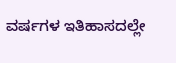ವರ್ಷಗಳ ಇತಿಹಾಸದಲ್ಲೇ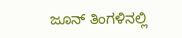ಜೂನ್‌ ತಿಂಗಳಿನಲ್ಲಿ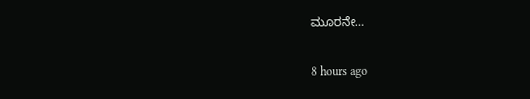ಮೂರನೇ…

8 hours ago